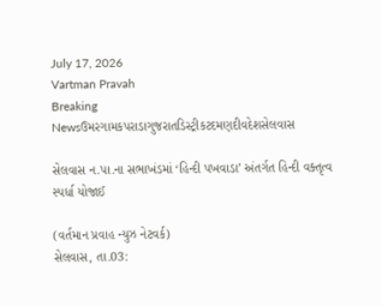July 17, 2026
Vartman Pravah
Breaking Newsઉમરગામકપરાડાગુજરાતડિસ્ટ્રીકટદમણદીવદેશસેલવાસ

સેલવાસ ન.પા.ના સભાખંડમાં ‘હિન્‍દી પખવાડા’ અંતર્ગત હિન્‍દી વક્‍તૃત્‍વ સ્‍પર્ધા યોજાઈ

(વર્તમાન પ્રવાહ ન્‍યુઝ નેટવર્ક)
સેલવાસ, તા.03: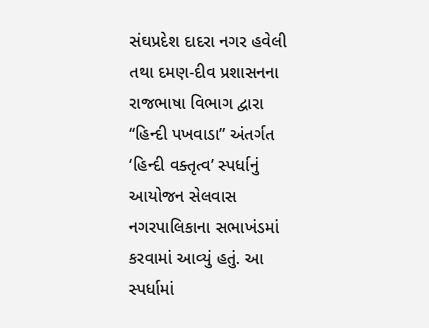સંઘપ્રદેશ દાદરા નગર હવેલી તથા દમણ-દીવ પ્રશાસનના રાજભાષા વિભાગ દ્વારા ‘‘હિન્‍દી પખવાડા” અંતર્ગત ‘હિન્‍દી વક્‍તૃત્‍વ’ સ્‍પર્ધાનું આયોજન સેલવાસ નગરપાલિકાના સભાખંડમાં કરવામાં આવ્‍યું હતું. આ સ્‍પર્ધામાં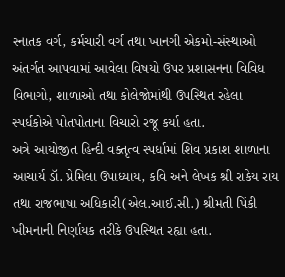સ્‍નાતક વર્ગ, કર્મચારી વર્ગ તથા ખાનગી એકમો-સંસ્‍થાઓ અંતર્ગત આપવામાં આવેલા વિષયો ઉપર પ્રશાસનના વિવિધ વિભાગો, શાળાઓ તથા કોલેજોમાંથી ઉપસ્‍થિત રહેલા સ્‍પર્ધકોએ પોતપોતાના વિચારો રજૂ કર્યા હતા.
અત્રે આયોજીત હિન્‍દી વક્‍તૃત્‍વ સ્‍પર્ધામાં શિવ પ્રકાશ શાળાના આચાર્ય ડૉ. પ્રેમિલા ઉપાધ્‍યાય, કવિ અને લેખક શ્રી રાકેય રાય તથા રાજભાષા અધિકારી(એલ.આઈ.સી.) શ્રીમતી પિંકી ખીમનાની નિર્ણાયક તરીકે ઉપસ્‍થિત રહ્યા હતા.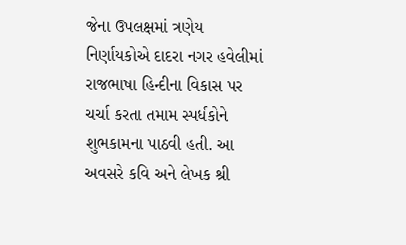જેના ઉપલક્ષમાં ત્રણેય નિર્ણાયકોએ દાદરા નગર હવેલીમાં રાજભાષા હિન્‍દીના વિકાસ પર ચર્ચા કરતા તમામ સ્‍પર્ધકોને શુભકામના પાઠવી હતી. આ અવસરે કવિ અને લેખક શ્રી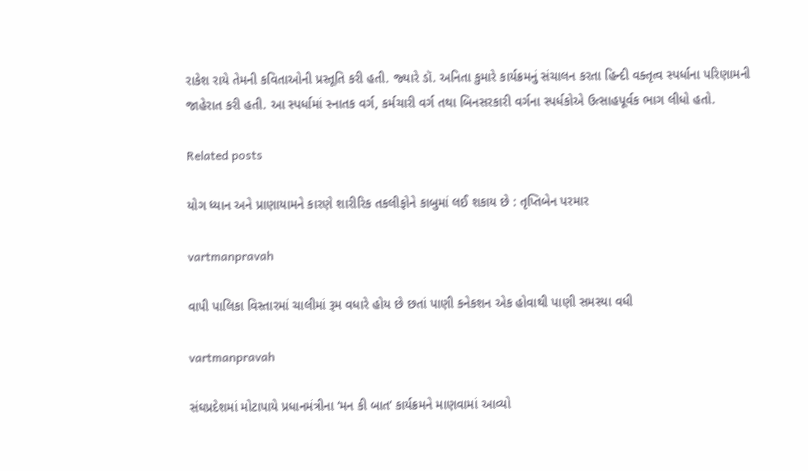રાકેશ રાયે તેમની કવિતાઓની પ્રસ્‍તૂતિ કરી હતી. જ્‍યારે ડૉ. અનિતા કુમારે કાર્યક્રમનું સંચાલન કરતા હિન્‍દી વક્‍તૃત્‍વ સ્‍પર્ધાના પરિણામની જાહેરાત કરી હતી. આ સ્‍પર્ધામાં સ્‍નાતક વર્ગ, કર્મચારી વર્ગ તથા બિનસરકારી વર્ગના સ્‍પર્ધકોએ ઉત્‍સાહપૂર્વક ભાગ લીધો હતો.

Related posts

યોગ ધ્‍યાન અને પ્રાણાયામને કારણે શારીરિક તકલીફોને કાબુમાં લઈ શકાય છે : તૃપ્તિબેન પરમાર

vartmanpravah

વાપી પાલિકા વિસ્‍તારમાં ચાલીમાં રૂમ વધારે હોય છે છતાં પાણી કનેકશન એક હોવાથી પાણી સમસ્‍યા વધી

vartmanpravah

સંઘપ્રદેશમાં મોટાપાયે પ્રધાનમંત્રીના ‘મન કી બાત’ કાર્યક્રમને માણવામાં આવ્‍યો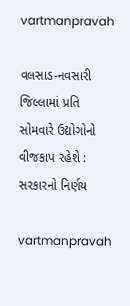vartmanpravah

વલસાડ-નવસારી જિલ્લામાં પ્રતિ સોમવારે ઉદ્યોગોનો વીજકાપ રહેશે : સરકારનો નિર્ણય

vartmanpravah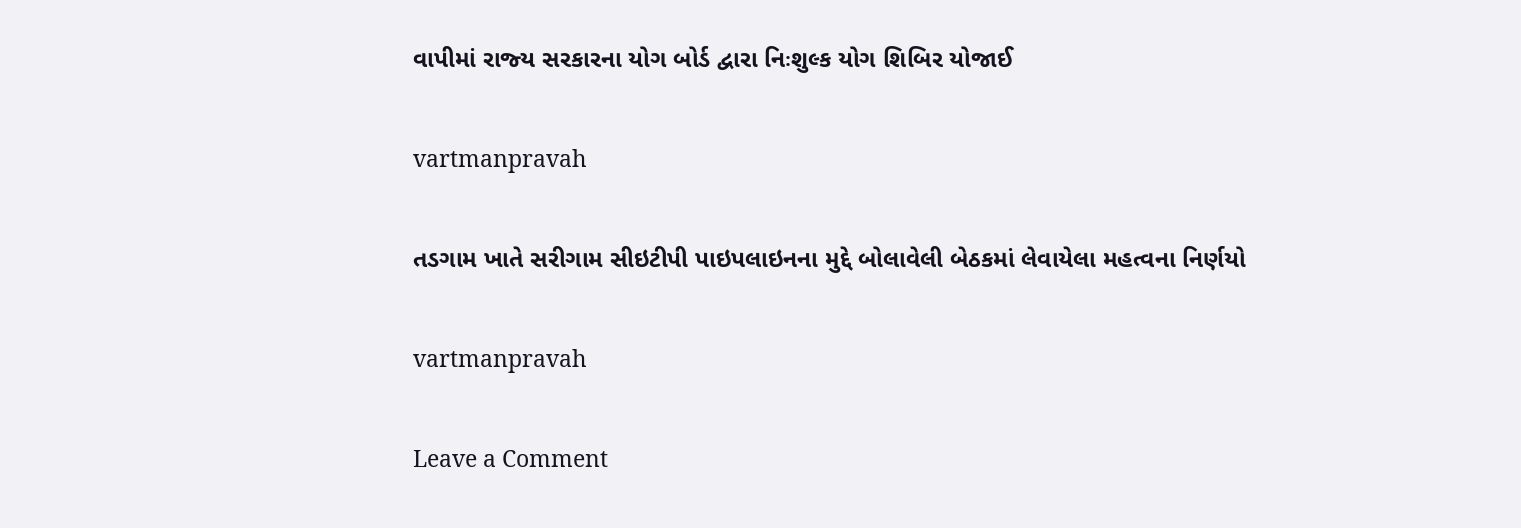વાપીમાં રાજ્‍ય સરકારના યોગ બોર્ડ દ્વારા નિઃશુલ્‍ક યોગ શિબિર યોજાઈ

vartmanpravah

તડગામ ખાતે સરીગામ સીઇટીપી પાઇપલાઇનના મુદ્દે બોલાવેલી બેઠકમાં લેવાયેલા મહત્‍વના નિર્ણયો

vartmanpravah

Leave a Comment